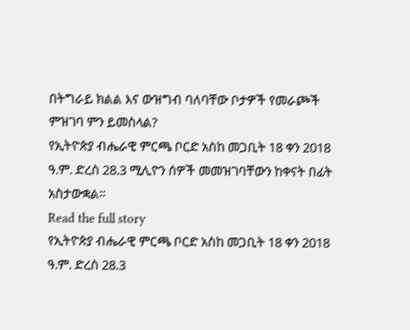በትግራይ ክልል እና ውዝግብ ባለባቸው ቦታዎች የመራጮች ምዝገባ ምን ይመስላል?
የኢትዮጵያ ብሔራዊ ምርጫ ቦርድ አስከ መጋቢት 18 ቀን 2018 ዓ.ም. ድረስ 28.3 ሚሊዮን ሰዎች መመዝገባቸውን ከቀናት በፊት አስታውቋል።
Read the full story
የኢትዮጵያ ብሔራዊ ምርጫ ቦርድ አስከ መጋቢት 18 ቀን 2018 ዓ.ም. ድረስ 28.3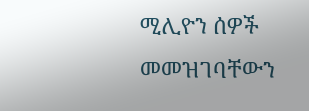ሚሊዮን ሰዎች መመዝገባቸውን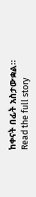ከቀናት በፊት አስታውቋል።
Read the full story